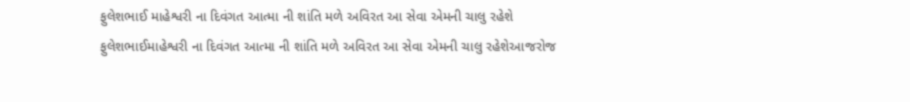ફુલેશભાઈ માહેશ્વરી ના દિવંગત આત્મા ની શાંતિ મળે અવિરત આ સેવા એમની ચાલુ રહેશે
ફુલેશભાઈમાહેશ્વરી ના દિવંગત આત્મા ની શાંતિ મળે અવિરત આ સેવા એમની ચાલુ રહેશેઆજરોજ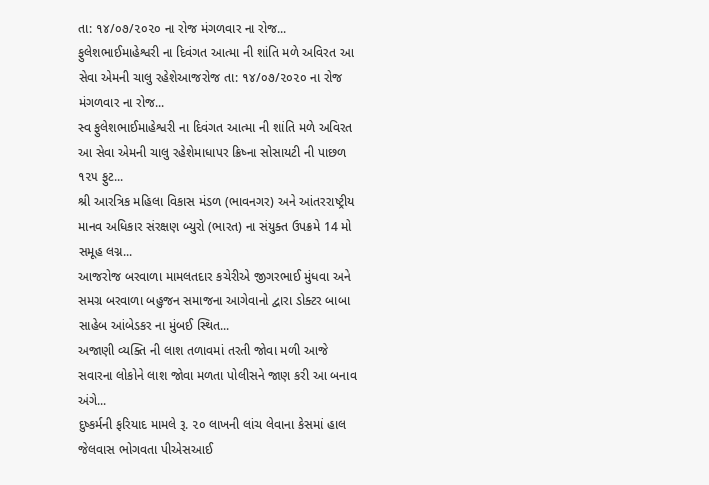તા: ૧૪/૦૭/૨૦૨૦ ના રોજ મંગળવાર ના રોજ...
ફુલેશભાઈમાહેશ્વરી ના દિવંગત આત્મા ની શાંતિ મળે અવિરત આ સેવા એમની ચાલુ રહેશેઆજરોજ તા: ૧૪/૦૭/૨૦૨૦ ના રોજ મંગળવાર ના રોજ...
સ્વ ફુલેશભાઈમાહેશ્વરી ના દિવંગત આત્મા ની શાંતિ મળે અવિરત આ સેવા એમની ચાલુ રહેશેમાધાપર ક્રિષ્ના સોસાયટી ની પાછળ ૧૨૫ ફુટ...
શ્રી આરત્રિક મહિલા વિકાસ મંડળ (ભાવનગર) અને આંતરરાષ્ટ્રીય માનવ અધિકાર સંરક્ષણ બ્યુરો (ભારત) ના સંયુક્ત ઉપક્રમે 14 મો સમૂહ લગ્ન...
આજરોજ બરવાળા મામલતદાર કચેરીએ જીગરભાઈ મુંધવા અને સમગ્ર બરવાળા બહુજન સમાજના આગેવાનો દ્વારા ડોક્ટર બાબા સાહેબ આંબેડકર ના મુંબઈ સ્થિત...
અજાણી વ્યક્તિ ની લાશ તળાવમાં તરતી જોવા મળી આજે સવારના લોકોને લાશ જોવા મળતા પોલીસને જાણ કરી આ બનાવ અંગે...
દુષ્કર્મની ફરિયાદ મામલે રૂ. ૨૦ લાખની લાંચ લેવાના કેસમાં હાલ જેલવાસ ભોગવતા પીએસઆઈ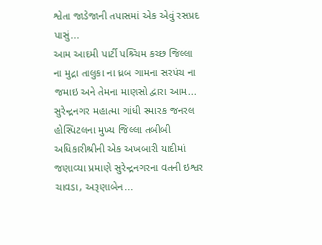શ્વેતા જાડેજાની તપાસમાં એક એવું રસપ્રદ પાસું...
આમ આદમી પાર્ટી પશ્ર્ચિમ કચ્છ જિલ્લા ના મુદ્રા તાલુકા ના ધ્રબ ગામના સરપંચ ના જમાઇ અને તેમના માણસો દ્વારા આમ...
સુરેન્દ્રનગર મહાત્મા ગાંધી સ્મારક જનરલ હોસ્પિટલના મુખ્ય જિલ્લા તબીબી અધિકારીશ્રીની એક અખબારી યાદીમાં જણાવ્યા પ્રમાણે સુરેન્દ્રનગરના વતની ઇશ્વર ચાવડા, અરૂણાબેન...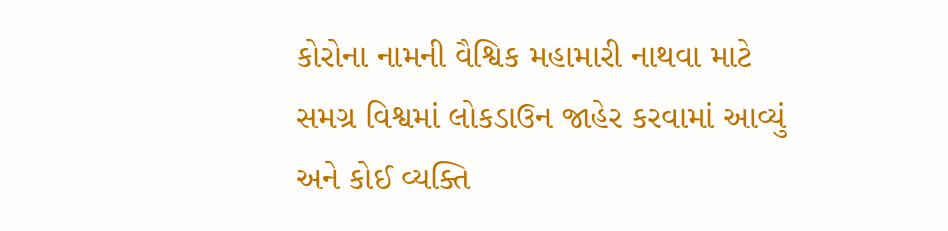કોરોના નામની વૈશ્વિક મહામારી નાથવા માટે સમગ્ર વિશ્વમાં લોકડાઉન જાહેર કરવામાં આવ્યું અને કોઈ વ્યક્તિ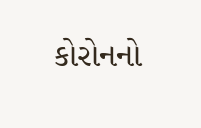કોરોનનો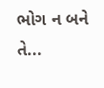ભોગ ન બને તે...